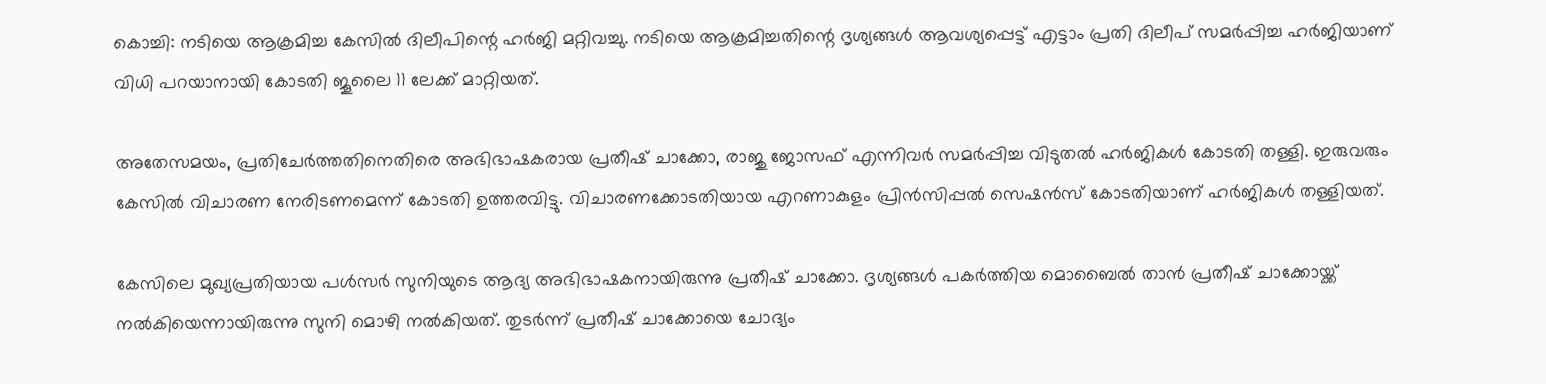കൊച്ചി: നടിയെ ആക്രമിച്ച കേസില്‍ ദിലീപിന്റെ ഹര്‍ജി മറ്റിവച്ചു. നടിയെ ആക്രമിച്ചതിന്റെ ദൃശ്യങ്ങള്‍ ആവശ്യപ്പെട്ട് എട്ടാം പ്രതി ദിലീപ് സമര്‍പ്പിച്ച ഹര്‍ജിയാണ് വിധി പറയാനായി കോടതി ജൂലൈ 11 ലേക്ക് മാറ്റിയത്.

അതേസമയം, പ്രതിചേര്‍ത്തതിനെതിരെ അഭിഭാഷകരായ പ്രതീഷ് ചാക്കോ, രാജു ജോസഫ് എന്നിവര്‍ സമര്‍പ്പിച്ച വിടുതല്‍ ഹര്‍ജികള്‍ കോടതി തള്ളി. ഇരുവരും കേസില്‍ വിചാരണ നേരിടണമെന്ന് കോടതി ഉത്തരവിട്ടു. വിചാരണക്കോടതിയായ എറണാകുളം പ്രിന്‍സിപ്പല്‍ സെഷന്‍സ് കോടതിയാണ് ഹര്‍ജികള്‍ തള്ളിയത്.

കേസിലെ മുഖ്യപ്രതിയായ പള്‍സര്‍ സുനിയുടെ ആദ്യ അഭിഭാഷകനായിരുന്നു പ്രതീഷ് ചാക്കോ. ദൃശ്യങ്ങള്‍ പകര്‍ത്തിയ മൊബൈല്‍ താന്‍ പ്രതീഷ് ചാക്കോയ്ക്ക് നല്‍കിയെന്നായിരുന്നു സുനി മൊഴി നല്‍കിയത്. തുടര്‍ന്ന് പ്രതീഷ് ചാക്കോയെ ചോദ്യം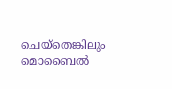ചെയ്‌തെങ്കിലും മൊബൈല്‍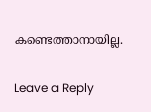കണ്ടെത്താനായില്ല.

Leave a Reply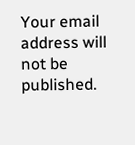Your email address will not be published.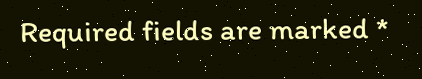Required fields are marked *